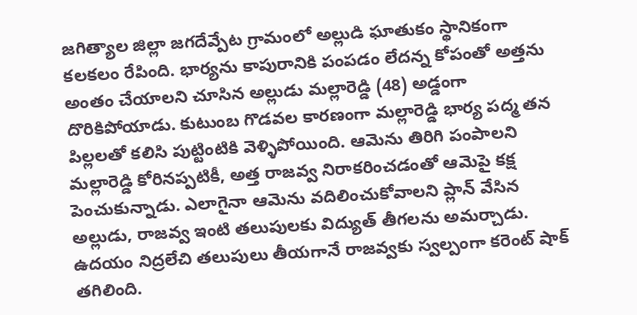జగిత్యాల జిల్లా జగదేవ్పేట గ్రామంలో అల్లుడి ఘాతుకం స్థానికంగా కలకలం రేపింది. భార్యను కాపురానికి పంపడం లేదన్న కోపంతో అత్తను అంతం చేయాలని చూసిన అల్లుడు మల్లారెడ్డి (48) అడ్డంగా దొరికిపోయాడు. కుటుంబ గొడవల కారణంగా మల్లారెడ్డి భార్య పద్మ తన పిల్లలతో కలిసి పుట్టింటికి వెళ్ళిపోయింది. ఆమెను తిరిగి పంపాలని మల్లారెడ్డి కోరినప్పటికీ, అత్త రాజవ్వ నిరాకరించడంతో ఆమెపై కక్ష పెంచుకున్నాడు. ఎలాగైనా ఆమెను వదిలించుకోవాలని ప్లాన్ వేసిన అల్లుడు, రాజవ్వ ఇంటి తలుపులకు విద్యుత్ తీగలను అమర్చాడు.
ఉదయం నిద్రలేచి తలుపులు తీయగానే రాజవ్వకు స్వల్పంగా కరెంట్ షాక్ తగిలింది.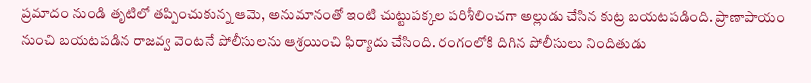ప్రమాదం నుండి తృటిలో తప్పించుకున్న ఆమె, అనుమానంతో ఇంటి చుట్టుపక్కల పరిశీలించగా అల్లుడు చేసిన కుట్ర బయటపడింది. ప్రాణాపాయం నుంచి బయటపడిన రాజవ్వ వెంటనే పోలీసులను ఆశ్రయించి ఫిర్యాదు చేసింది. రంగంలోకి దిగిన పోలీసులు నిందితుడు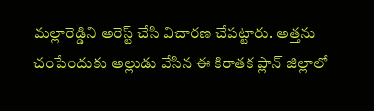మల్లారెడ్డిని అరెస్ట్ చేసి విచారణ చేపట్టారు. అత్తను చంపేందుకు అల్లుడు వేసిన ఈ కిరాతక ప్లాన్ జిల్లాలో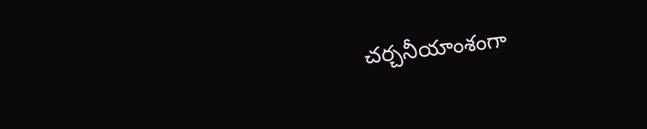చర్చనీయాంశంగా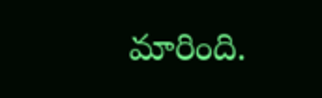మారింది.